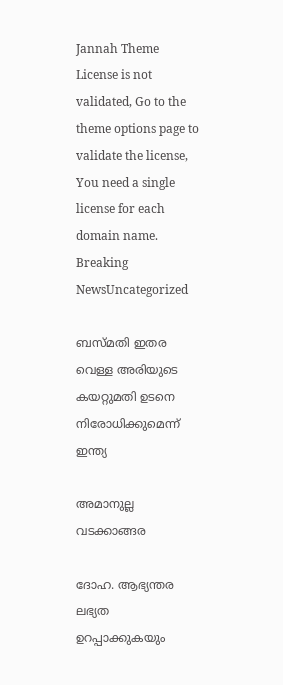Jannah Theme License is not validated, Go to the theme options page to validate the license, You need a single license for each domain name.
Breaking NewsUncategorized

ബസ്മതി ഇതര വെള്ള അരിയുടെ കയറ്റുമതി ഉടനെ നിരോധിക്കുമെന്ന് ഇന്ത്യ

അമാനുല്ല വടക്കാങ്ങര

ദോഹ. ആഭ്യന്തര ലഭ്യത ഉറപ്പാക്കുകയും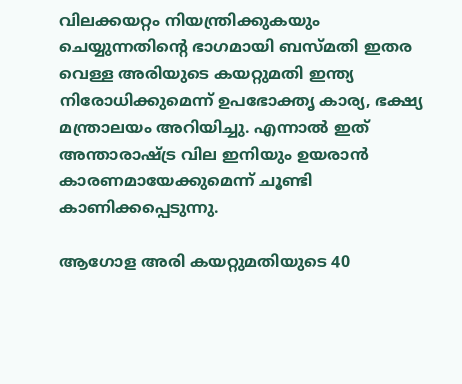വിലക്കയറ്റം നിയന്ത്രിക്കുകയും ചെയ്യുന്നതിന്റെ ഭാഗമായി ബസ്മതി ഇതര വെള്ള അരിയുടെ കയറ്റുമതി ഇന്ത്യ നിരോധിക്കുമെന്ന് ഉപഭോക്തൃ കാര്യ, ഭക്ഷ്യ മന്ത്രാലയം അറിയിച്ചു. എന്നാല്‍ ഇത് അന്താരാഷ്ട്ര വില ഇനിയും ഉയരാന്‍ കാരണമായേക്കുമെന്ന് ചൂണ്ടി കാണിക്കപ്പെടുന്നു.

ആഗോള അരി കയറ്റുമതിയുടെ 40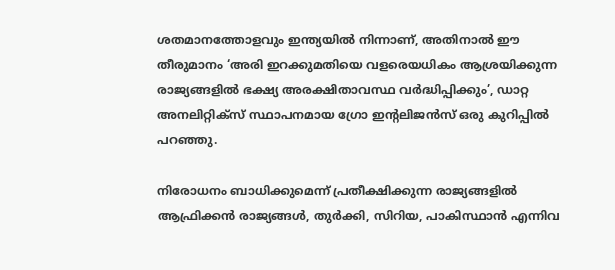ശതമാനത്തോളവും ഇന്ത്യയില്‍ നിന്നാണ്, അതിനാല്‍ ഈ തീരുമാനം ‘അരി ഇറക്കുമതിയെ വളരെയധികം ആശ്രയിക്കുന്ന രാജ്യങ്ങളില്‍ ഭക്ഷ്യ അരക്ഷിതാവസ്ഥ വര്‍ദ്ധിപ്പിക്കും’, ഡാറ്റ അനലിറ്റിക്‌സ് സ്ഥാപനമായ ഗ്രോ ഇന്റലിജന്‍സ് ഒരു കുറിപ്പില്‍ പറഞ്ഞു.

നിരോധനം ബാധിക്കുമെന്ന് പ്രതീക്ഷിക്കുന്ന രാജ്യങ്ങളില്‍ ആഫ്രിക്കന്‍ രാജ്യങ്ങള്‍, തുര്‍ക്കി, സിറിയ, പാകിസ്ഥാന്‍ എന്നിവ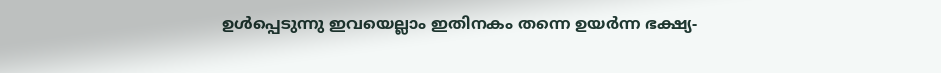ഉള്‍പ്പെടുന്നു ഇവയെല്ലാം ഇതിനകം തന്നെ ഉയര്‍ന്ന ഭക്ഷ്യ-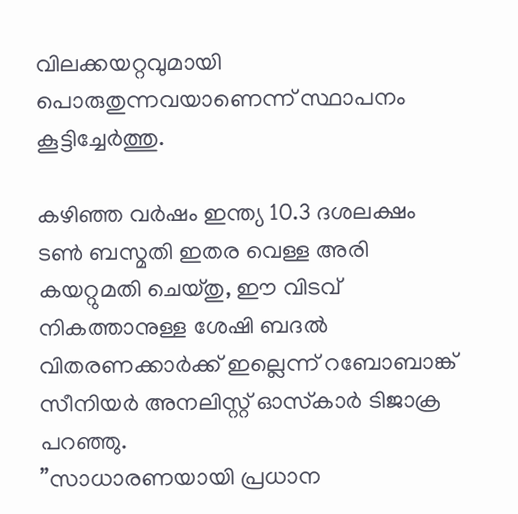വിലക്കയറ്റവുമായി പൊരുതുന്നവയാണെന്ന് സ്ഥാപനം കൂട്ടിച്ചേര്‍ത്തു.

കഴിഞ്ഞ വര്‍ഷം ഇന്ത്യ 10.3 ദശലക്ഷം ടണ്‍ ബസ്മതി ഇതര വെള്ള അരി കയറ്റുമതി ചെയ്തു, ഈ വിടവ് നികത്താനുള്ള ശേഷി ബദല്‍ വിതരണക്കാര്‍ക്ക് ഇല്ലെന്ന് റബോബാങ്ക് സീനിയര്‍ അനലിസ്റ്റ് ഓസ്‌കാര്‍ ടിജാക്ര പറഞ്ഞു.
”സാധാരണയായി പ്രധാന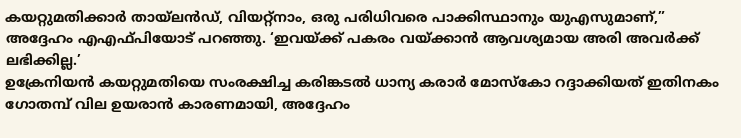കയറ്റുമതിക്കാര്‍ തായ്ലന്‍ഡ്, വിയറ്റ്‌നാം, ഒരു പരിധിവരെ പാക്കിസ്ഥാനും യുഎസുമാണ്,” അദ്ദേഹം എഎഫ്പിയോട് പറഞ്ഞു. ‘ഇവയ്ക്ക് പകരം വയ്ക്കാന്‍ ആവശ്യമായ അരി അവര്‍ക്ക് ലഭിക്കില്ല.’
ഉക്രേനിയന്‍ കയറ്റുമതിയെ സംരക്ഷിച്ച കരിങ്കടല്‍ ധാന്യ കരാര്‍ മോസ്‌കോ റദ്ദാക്കിയത് ഇതിനകം ഗോതമ്പ് വില ഉയരാന്‍ കാരണമായി, അദ്ദേഹം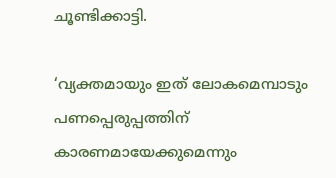ചൂണ്ടിക്കാട്ടി.

‘വ്യക്തമായും ഇത് ലോകമെമ്പാടും പണപ്പെരുപ്പത്തിന് കാരണമായേക്കുമെന്നും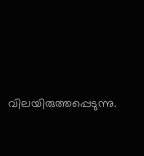വിലയിരുത്തപ്പെടുന്നു.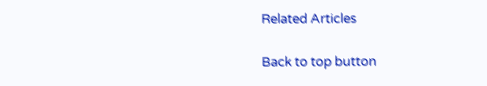Related Articles

Back to top button